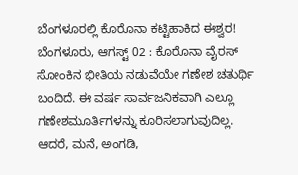ಬೆಂಗಳೂರಲ್ಲಿ ಕೊರೊನಾ ಕಟ್ಟಿಹಾಕಿದ ಈಶ್ವರ!
ಬೆಂಗಳೂರು, ಆಗಸ್ಟ್ 02 : ಕೊರೊನಾ ವೈರಸ್ ಸೋಂಕಿನ ಭೀತಿಯ ನಡುವೆಯೇ ಗಣೇಶ ಚತುರ್ಥಿ ಬಂದಿದೆ. ಈ ವರ್ಷ ಸಾರ್ವಜನಿಕವಾಗಿ ಎಲ್ಲೂ ಗಣೇಶಮೂರ್ತಿಗಳನ್ನು ಕೂರಿಸಲಾಗುವುದಿಲ್ಲ. ಆದರೆ, ಮನೆ, ಅಂಗಡಿ,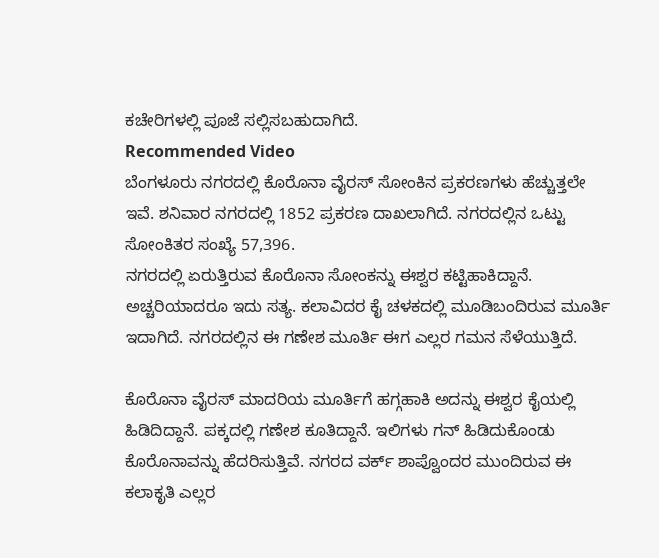ಕಚೇರಿಗಳಲ್ಲಿ ಪೂಜೆ ಸಲ್ಲಿಸಬಹುದಾಗಿದೆ.
Recommended Video
ಬೆಂಗಳೂರು ನಗರದಲ್ಲಿ ಕೊರೊನಾ ವೈರಸ್ ಸೋಂಕಿನ ಪ್ರಕರಣಗಳು ಹೆಚ್ಚುತ್ತಲೇ ಇವೆ. ಶನಿವಾರ ನಗರದಲ್ಲಿ 1852 ಪ್ರಕರಣ ದಾಖಲಾಗಿದೆ. ನಗರದಲ್ಲಿನ ಒಟ್ಟು ಸೋಂಕಿತರ ಸಂಖ್ಯೆ 57,396.
ನಗರದಲ್ಲಿ ಏರುತ್ತಿರುವ ಕೊರೊನಾ ಸೋಂಕನ್ನು ಈಶ್ವರ ಕಟ್ಟಿಹಾಕಿದ್ದಾನೆ. ಅಚ್ಚರಿಯಾದರೂ ಇದು ಸತ್ಯ. ಕಲಾವಿದರ ಕೈ ಚಳಕದಲ್ಲಿ ಮೂಡಿಬಂದಿರುವ ಮೂರ್ತಿ ಇದಾಗಿದೆ. ನಗರದಲ್ಲಿನ ಈ ಗಣೇಶ ಮೂರ್ತಿ ಈಗ ಎಲ್ಲರ ಗಮನ ಸೆಳೆಯುತ್ತಿದೆ.

ಕೊರೊನಾ ವೈರಸ್ ಮಾದರಿಯ ಮೂರ್ತಿಗೆ ಹಗ್ಗಹಾಕಿ ಅದನ್ನು ಈಶ್ವರ ಕೈಯಲ್ಲಿ ಹಿಡಿದಿದ್ದಾನೆ. ಪಕ್ಕದಲ್ಲಿ ಗಣೇಶ ಕೂತಿದ್ದಾನೆ. ಇಲಿಗಳು ಗನ್ ಹಿಡಿದುಕೊಂಡು ಕೊರೊನಾವನ್ನು ಹೆದರಿಸುತ್ತಿವೆ. ನಗರದ ವರ್ಕ್ ಶಾಪ್ವೊಂದರ ಮುಂದಿರುವ ಈ ಕಲಾಕೃತಿ ಎಲ್ಲರ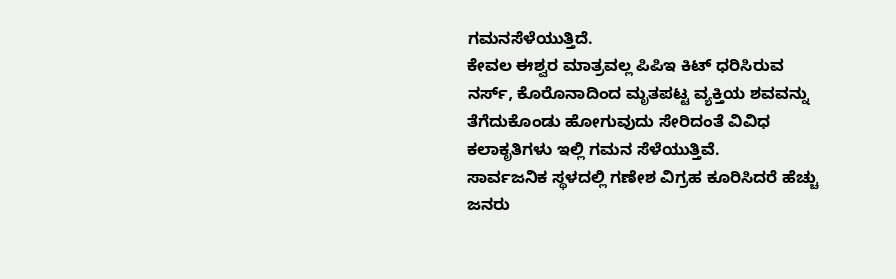ಗಮನಸೆಳೆಯುತ್ತಿದೆ.
ಕೇವಲ ಈಶ್ವರ ಮಾತ್ರವಲ್ಲ ಪಿಪಿಇ ಕಿಟ್ ಧರಿಸಿರುವ ನರ್ಸ್, ಕೊರೊನಾದಿಂದ ಮೃತಪಟ್ಟ ವ್ಯಕ್ತಿಯ ಶವವನ್ನು ತೆಗೆದುಕೊಂಡು ಹೋಗುವುದು ಸೇರಿದಂತೆ ವಿವಿಧ ಕಲಾಕೃತಿಗಳು ಇಲ್ಲಿ ಗಮನ ಸೆಳೆಯುತ್ತಿವೆ.
ಸಾರ್ವಜನಿಕ ಸ್ಥಳದಲ್ಲಿ ಗಣೇಶ ವಿಗ್ರಹ ಕೂರಿಸಿದರೆ ಹೆಚ್ಚು ಜನರು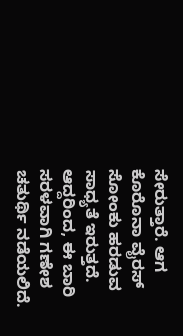ಸೇರುತ್ತಾರೆ. ಆಗ ಕೊರೊನಾ ವೈರಸ್ ಸೋಂಕು ಹರಡುವ ಸಾಧ್ಯತೆ ಇರುತ್ತದೆ. ಆದ್ದರಿಂದ, ಈ ಬಾರಿ ಸರಳವಾಗಿ ಗಣೇಶ ಚತುರ್ಥಿ ನಡೆಯಲಿದೆ.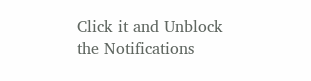Click it and Unblock the Notifications